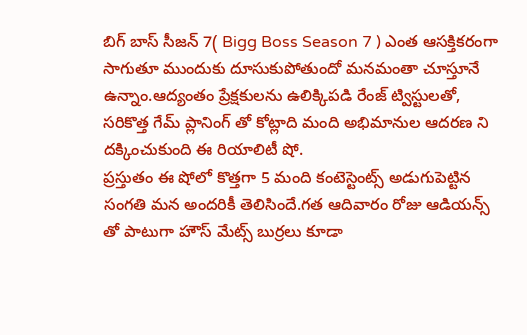బిగ్ బాస్ సీజన్ 7( Bigg Boss Season 7 ) ఎంత ఆసక్తికరంగా సాగుతూ ముందుకు దూసుకుపోతుందో మనమంతా చూస్తూనే ఉన్నాం.ఆద్యంతం ప్రేక్షకులను ఉలిక్కిపడి రేంజ్ ట్విస్టులతో, సరికొత్త గేమ్ ప్లానింగ్ తో కోట్లాది మంది అభిమానుల ఆదరణ ని దక్కించుకుంది ఈ రియాలిటీ షో.
ప్రస్తుతం ఈ షోలో కొత్తగా 5 మంది కంటెస్టెంట్స్ అడుగుపెట్టిన సంగతి మన అందరికీ తెలిసిందే.గత ఆదివారం రోజు ఆడియన్స్ తో పాటుగా హౌస్ మేట్స్ బుర్రలు కూడా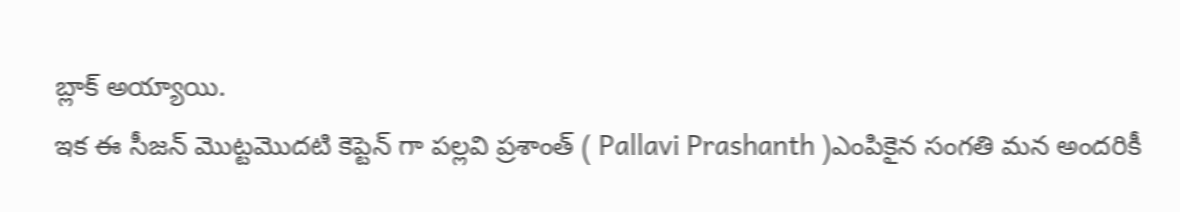బ్లాక్ అయ్యాయి.
ఇక ఈ సీజన్ మొట్టమొదటి కెప్టెన్ గా పల్లవి ప్రశాంత్ ( Pallavi Prashanth )ఎంపికైన సంగతి మన అందరికీ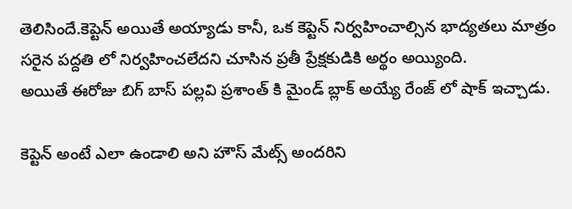తెలిసిందే.కెప్టెన్ అయితే అయ్యాడు కానీ, ఒక కెప్టెన్ నిర్వహించాల్సిన భాద్యతలు మాత్రం సరైన పద్దతి లో నిర్వహించలేదని చూసిన ప్రతీ ప్రేక్షకుడికి అర్థం అయ్యింది.
అయితే ఈరోజు బిగ్ బాస్ పల్లవి ప్రశాంత్ కి మైండ్ బ్లాక్ అయ్యే రేంజ్ లో షాక్ ఇచ్చాడు.

కెప్టెన్ అంటే ఎలా ఉండాలి అని హౌస్ మేట్స్ అందరిని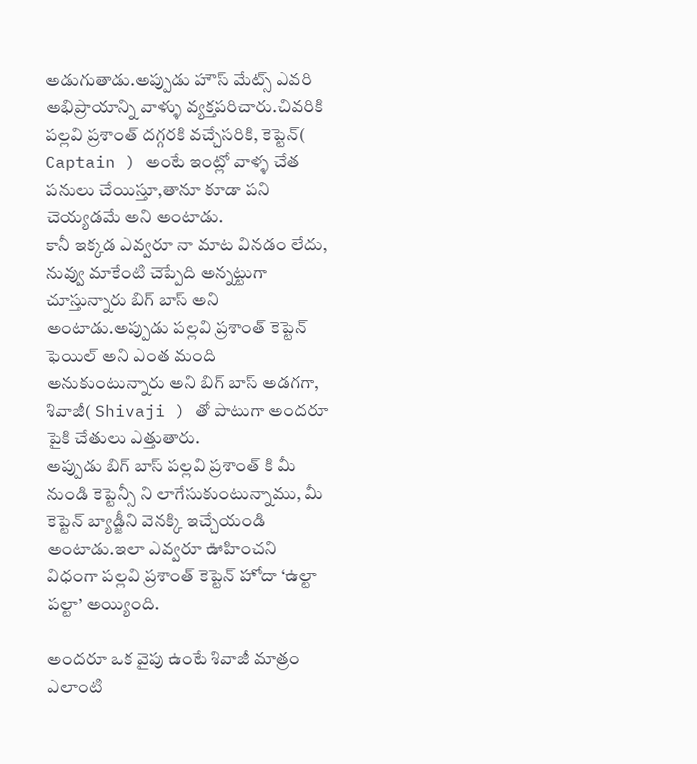అడుగుతాడు.అప్పుడు హౌస్ మేట్స్ ఎవరి అభిప్రాయాన్ని వాళ్ళు వ్యక్తపరిచారు.చివరికి పల్లవి ప్రశాంత్ దగ్గరకి వచ్చేసరికి, కెప్టెన్( Captain ) అంటే ఇంట్లో వాళ్ళ చేత పనులు చేయిస్తూ,తానూ కూడా పని చెయ్యడమే అని అంటాడు.
కానీ ఇక్కడ ఎవ్వరూ నా మాట వినడం లేదు, నువ్వు మాకేంటి చెప్పేది అన్నట్టుగా చూస్తున్నారు బిగ్ బాస్ అని అంటాడు.అప్పుడు పల్లవి ప్రశాంత్ కెప్టెన్ ఫెయిల్ అని ఎంత మంది అనుకుంటున్నారు అని బిగ్ బాస్ అడగగా, శివాజీ( Shivaji ) తో పాటుగా అందరూ పైకి చేతులు ఎత్తుతారు.
అప్పుడు బిగ్ బాస్ పల్లవి ప్రశాంత్ కి మీ నుండి కెప్టెన్సీ ని లాగేసుకుంటున్నాము, మీ కెప్టెన్ బ్యాడ్జీని వెనక్కి ఇచ్చేయండి అంటాడు.ఇలా ఎవ్వరూ ఊహించని విధంగా పల్లవి ప్రశాంత్ కెప్టెన్ హోదా ‘ఉల్టా పల్టా’ అయ్యింది.

అందరూ ఒక వైపు ఉంటే శివాజీ మాత్రం ఎలాంటి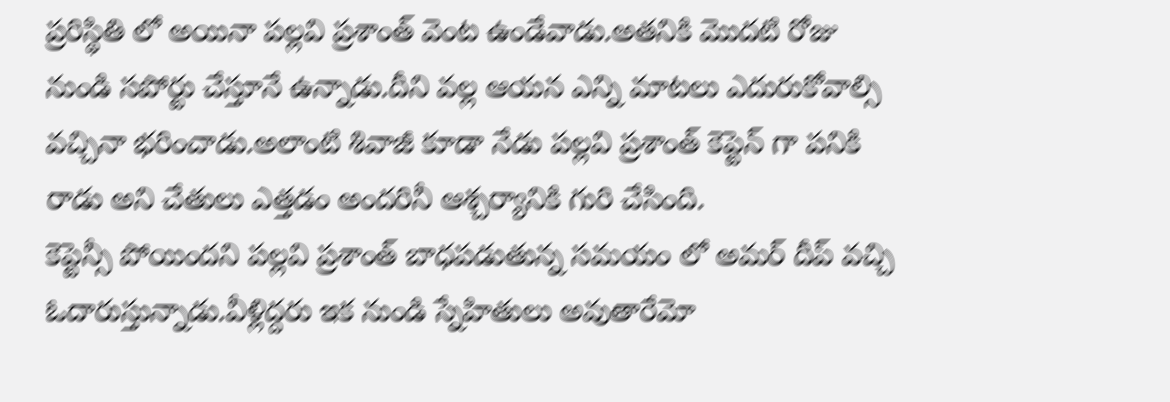ప్రరిస్థితి లో అయినా పల్లవి ప్రశాంత్ వెంట ఉండేవాడు.అతనికి మొదటి రోజు నుండి సపోర్టు చేస్తూనే ఉన్నాడు.దీని వల్ల ఆయన ఎన్ని మాటలు ఎదురుకోవాల్సి వచ్చినా భరించాడు.అలాంటి శివాజీ కూడా నేడు పల్లవి ప్రశాంత్ కెప్టెన్ గా పనికి రాడు అని చేతులు ఎత్తడం అందరినీ ఆశ్చర్యానికి గురి చేసింది.
కెప్టెన్సీ పోయిందని పల్లవి ప్రశాంత్ బాధపడుతున్న సమయం లో అమర్ దీప్ వచ్చి ఓదారుస్తున్నాడు.వీళ్లిద్దరు ఇక నుండి స్నేహితులు అవుతారేమో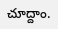చూద్దాం.